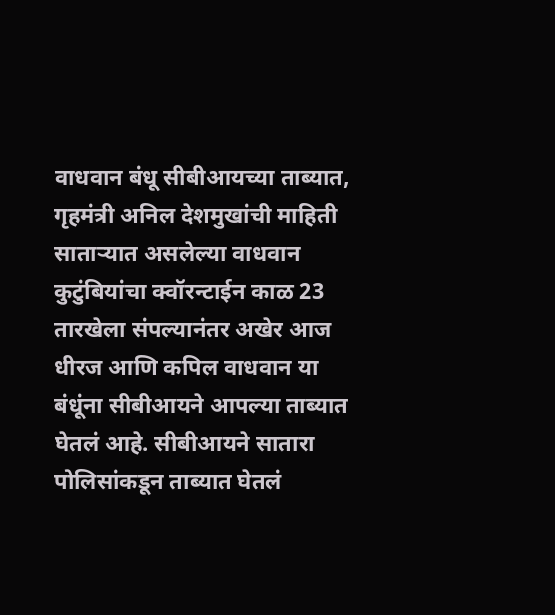वाधवान बंधू सीबीआयच्या ताब्यात, गृहमंत्री अनिल देशमुखांची माहिती
साताऱ्यात असलेल्या वाधवान कुटुंबियांचा क्वॉरन्टाईन काळ 23 तारखेला संपल्यानंतर अखेर आज धीरज आणि कपिल वाधवान या बंधूंना सीबीआयने आपल्या ताब्यात घेतलं आहे. सीबीआयने सातारा पोलिसांकडून ताब्यात घेतलं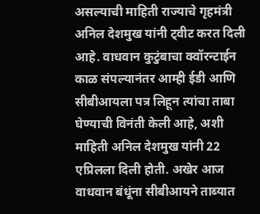असल्याची माहिती राज्याचे गृहमंत्री अनिल देशमुख यांनी ट्वीट करत दिली आहे. वाधवान कुटुंबाचा क्वॉरन्टाईन काळ संपल्यानंतर आम्ही ईडी आणि सीबीआयला पत्र लिहून त्यांचा ताबा घेण्याची विनंती केली आहे, अशी माहिती अनिल देशमुख यांनी 22 एप्रिलला दिली होती. अखेर आज वाधवान बंधूंना सीबीआयने ताब्यात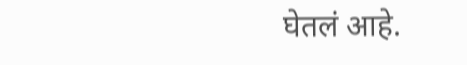घेतलं आहे.